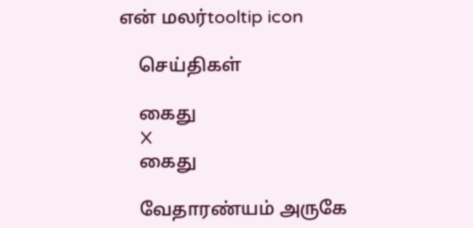என் மலர்tooltip icon

    செய்திகள்

    கைது
    X
    கைது

    வேதாரண்யம் அருகே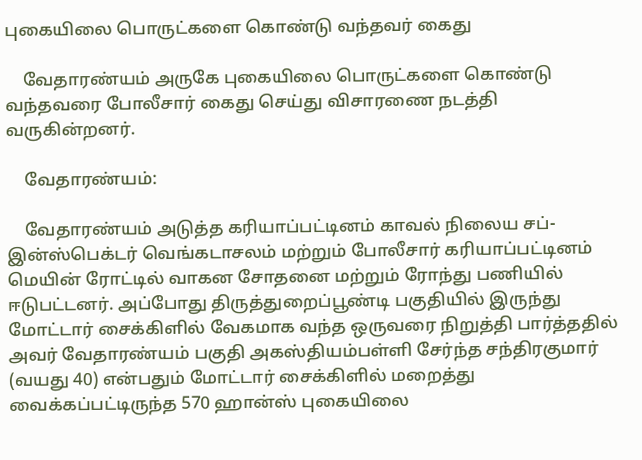புகையிலை பொருட்களை கொண்டு வந்தவர் கைது

    வேதாரண்யம் அருகே புகையிலை பொருட்களை கொண்டு வந்தவரை போலீசார் கைது செய்து விசாரணை நடத்தி வருகின்றனர்.

    வேதாரண்யம்:

    வேதாரண்யம் அடுத்த கரியாப்பட்டினம் காவல் நிலைய சப்-இன்ஸ்பெக்டர் வெங்கடாசலம் மற்றும் போலீசார் கரியாப்பட்டினம் மெயின் ரோட்டில் வாகன சோதனை மற்றும் ரோந்து பணியில் ஈடுபட்டனர். அப்போது திருத்துறைப்பூண்டி பகுதியில் இருந்து மோட்டார் சைக்கிளில் வேகமாக வந்த ஒருவரை நிறுத்தி பார்த்ததில் அவர் வேதாரண்யம் பகுதி அகஸ்தியம்பள்ளி சேர்ந்த சந்திரகுமார் (வயது 40) என்பதும் மோட்டார் சைக்கிளில் மறைத்து வைக்கப்பட்டிருந்த 570 ஹான்ஸ் புகையிலை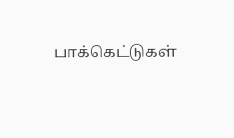பாக்கெட்டுகள்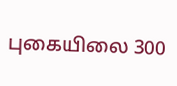புகையிலை 300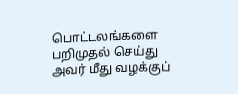பொட்டலங்களை பறிமுதல் செய்து அவர் மீது வழக்குப்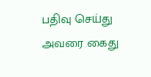பதிவு செய்து அவரை கைது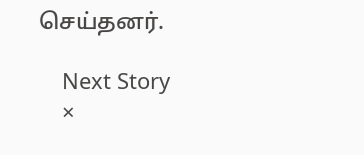செய்தனர்.

    Next Story
    ×